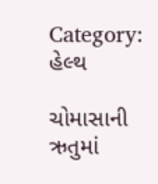Category: હેલ્થ

ચોમાસાની ઋતુમાં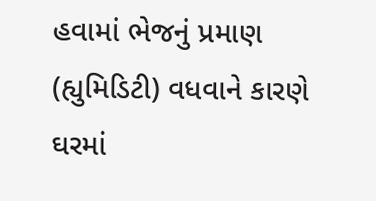હવામાં ભેજનું પ્રમાણ (હ્યુમિડિટી) વધવાને કારણે ઘરમાં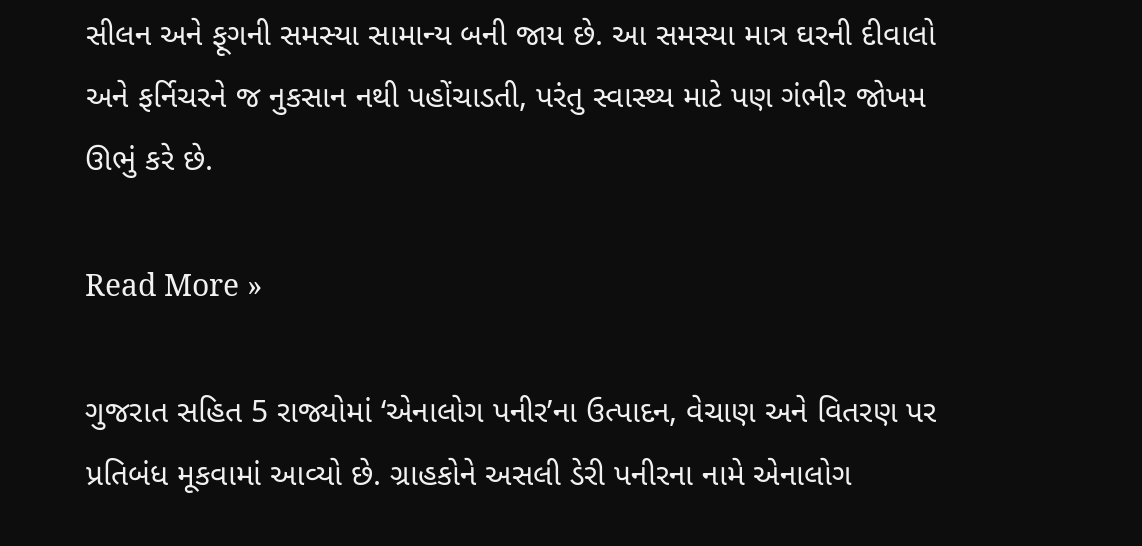સીલન અને ફૂગની સમસ્યા સામાન્ય બની જાય છે. આ સમસ્યા માત્ર ઘરની દીવાલો અને ફર્નિચરને જ નુકસાન નથી પહોંચાડતી, પરંતુ સ્વાસ્થ્ય માટે પણ ગંભીર જોખમ ઊભું કરે છે.

Read More »

ગુજરાત સહિત 5 રાજ્યોમાં ‘એનાલોગ પનીર’ના ઉત્પાદન, વેચાણ અને વિતરણ પર પ્રતિબંધ મૂકવામાં આવ્યો છે. ગ્રાહકોને અસલી ડેરી પનીરના નામે એનાલોગ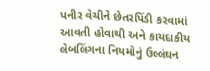પનીર વેચીને છેતરપિંડી કરવામાં આવતી હોવાથી અને કાયદાકીય લેબલિંગના નિયમોનું ઉલ્લંઘન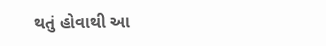થતું હોવાથી આ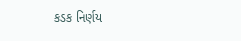કડક નિર્ણય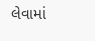લેવામાં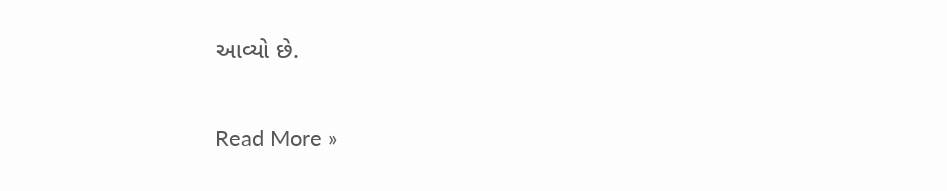આવ્યો છે.

Read More »